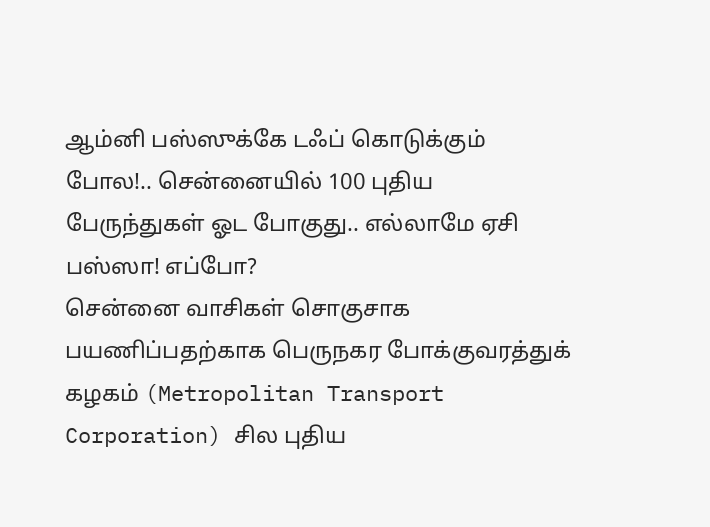ஆம்னி பஸ்ஸுக்கே டஃப் கொடுக்கும் போல!.. சென்னையில் 100 புதிய பேருந்துகள் ஓட போகுது.. எல்லாமே ஏசி பஸ்ஸா! எப்போ?
சென்னை வாசிகள் சொகுசாக பயணிப்பதற்காக பெருநகர போக்குவரத்துக் கழகம் (Metropolitan Transport Corporation) சில புதிய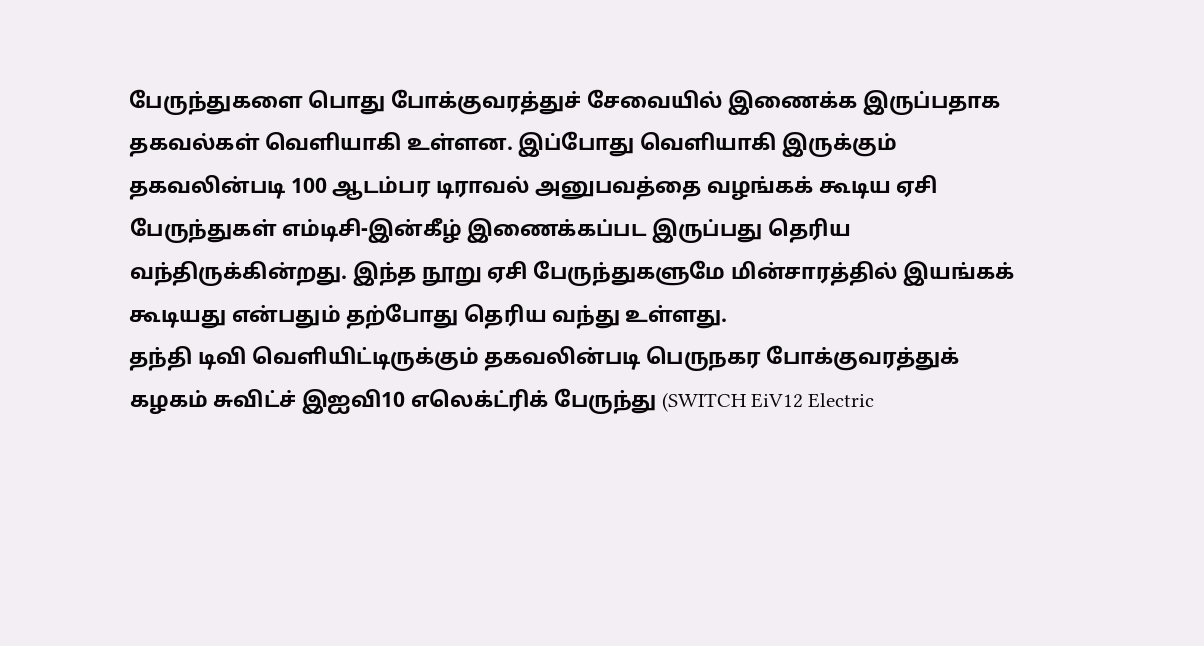பேருந்துகளை பொது போக்குவரத்துச் சேவையில் இணைக்க இருப்பதாக தகவல்கள் வெளியாகி உள்ளன. இப்போது வெளியாகி இருக்கும் தகவலின்படி 100 ஆடம்பர டிராவல் அனுபவத்தை வழங்கக் கூடிய ஏசி பேருந்துகள் எம்டிசி-இன்கீழ் இணைக்கப்பட இருப்பது தெரிய வந்திருக்கின்றது. இந்த நூறு ஏசி பேருந்துகளுமே மின்சாரத்தில் இயங்கக் கூடியது என்பதும் தற்போது தெரிய வந்து உள்ளது.
தந்தி டிவி வெளியிட்டிருக்கும் தகவலின்படி பெருநகர போக்குவரத்துக் கழகம் சுவிட்ச் இஐவி10 எலெக்ட்ரிக் பேருந்து (SWITCH EiV12 Electric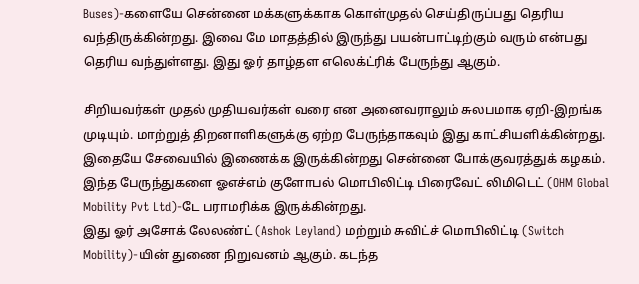Buses)-களையே சென்னை மக்களுக்காக கொள்முதல் செய்திருப்பது தெரிய வந்திருக்கின்றது. இவை மே மாதத்தில் இருந்து பயன்பாட்டிற்கும் வரும் என்பது தெரிய வந்துள்ளது. இது ஓர் தாழ்தள எலெக்ட்ரிக் பேருந்து ஆகும்.

சிறியவர்கள் முதல் முதியவர்கள் வரை என அனைவராலும் சுலபமாக ஏறி-இறங்க முடியும். மாற்றுத் திறனாளிகளுக்கு ஏற்ற பேருந்தாகவும் இது காட்சியளிக்கின்றது. இதையே சேவையில் இணைக்க இருக்கின்றது சென்னை போக்குவரத்துக் கழகம். இந்த பேருந்துகளை ஓஎச்எம் குளோபல் மொபிலிட்டி பிரைவேட் லிமிடெட் (OHM Global Mobility Pvt Ltd)-டே பராமரிக்க இருக்கின்றது.
இது ஓர் அசோக் லேலண்ட் (Ashok Leyland) மற்றும் சுவிட்ச் மொபிலிட்டி (Switch Mobility)-யின் துணை நிறுவனம் ஆகும். கடந்த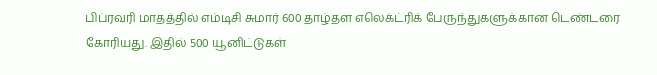பிப்ரவரி மாதத்தில் எம்டிசி சுமார் 600 தாழ்தள எலெக்ட்ரிக் பேருந்துகளுக்கான டெண்டரை கோரியது. இதில் 500 யூனிட்டுகள்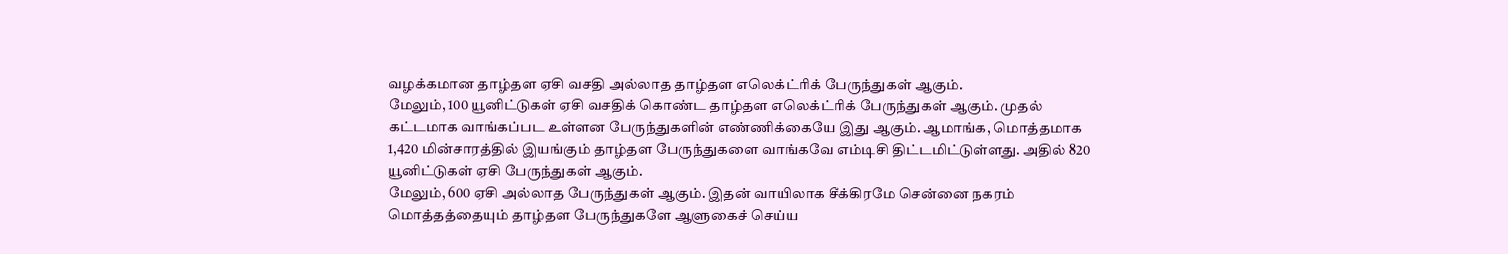வழக்கமான தாழ்தள ஏசி வசதி அல்லாத தாழ்தள எலெக்ட்ரிக் பேருந்துகள் ஆகும்.
மேலும், 100 யூனிட்டுகள் ஏசி வசதிக் கொண்ட தாழ்தள எலெக்ட்ரிக் பேருந்துகள் ஆகும். முதல் கட்டமாக வாங்கப்பட உள்ளன பேருந்துகளின் எண்ணிக்கையே இது ஆகும். ஆமாங்க, மொத்தமாக 1,420 மின்சாரத்தில் இயங்கும் தாழ்தள பேருந்துகளை வாங்கவே எம்டிசி திட்டமிட்டுள்ளது. அதில் 820 யூனிட்டுகள் ஏசி பேருந்துகள் ஆகும்.
மேலும், 600 ஏசி அல்லாத பேருந்துகள் ஆகும். இதன் வாயிலாக சீக்கிரமே சென்னை நகரம் மொத்தத்தையும் தாழ்தள பேருந்துகளே ஆளுகைச் செய்ய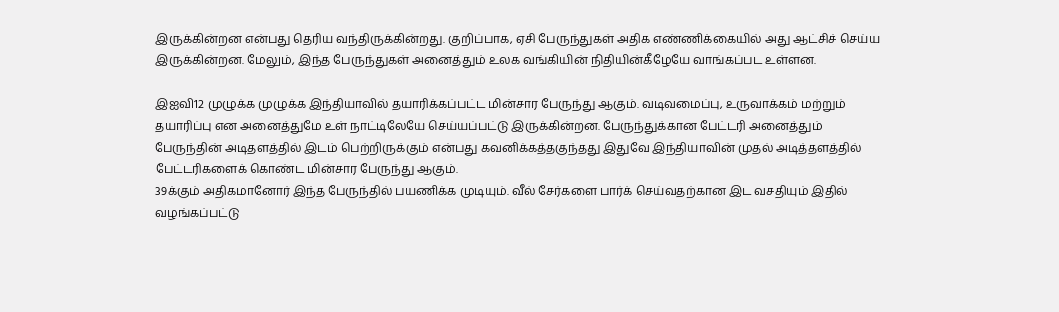இருக்கின்றன என்பது தெரிய வந்திருக்கின்றது. குறிப்பாக, ஏசி பேருந்துகள் அதிக எண்ணிக்கையில் அது ஆட்சிச் செய்ய இருக்கின்றன. மேலும், இந்த பேருந்துகள் அனைத்தும் உலக வங்கியின் நிதியின்கீழேயே வாங்கப்பட உள்ளன.

இஐவி12 முழுக்க முழுக்க இந்தியாவில் தயாரிக்கப்பட்ட மின்சார பேருந்து ஆகும். வடிவமைப்பு, உருவாக்கம் மற்றும் தயாரிப்பு என அனைத்துமே உள் நாட்டிலேயே செய்யப்பட்டு இருக்கின்றன. பேருந்துக்கான பேட்டரி அனைத்தும் பேருந்தின் அடிதளத்தில் இடம் பெற்றிருக்கும் என்பது கவனிக்கத்தகுந்தது இதுவே இந்தியாவின் முதல் அடித்தளத்தில் பேட்டரிகளைக் கொண்ட மின்சார பேருந்து ஆகும்.
39க்கும் அதிகமானோர் இந்த பேருந்தில் பயணிக்க முடியும். வீல் சேர்களை பார்க் செய்வதற்கான இட வசதியும் இதில் வழங்கப்பட்டு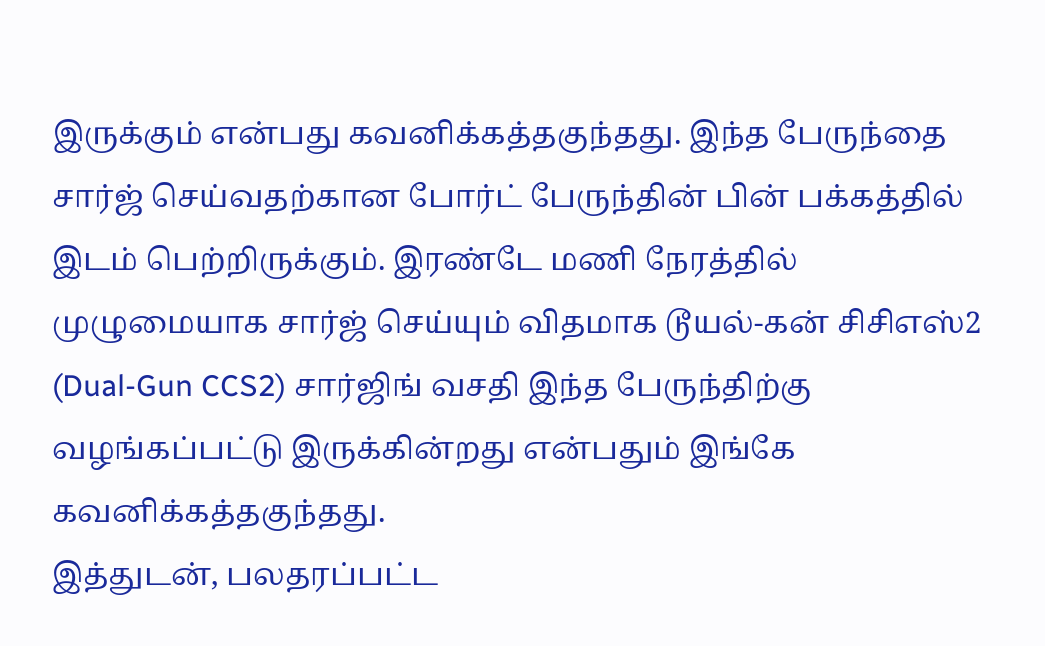இருக்கும் என்பது கவனிக்கத்தகுந்தது. இந்த பேருந்தை சார்ஜ் செய்வதற்கான போர்ட் பேருந்தின் பின் பக்கத்தில் இடம் பெற்றிருக்கும். இரண்டே மணி நேரத்தில் முழுமையாக சார்ஜ் செய்யும் விதமாக டூயல்-கன் சிசிஎஸ்2 (Dual-Gun CCS2) சார்ஜிங் வசதி இந்த பேருந்திற்கு வழங்கப்பட்டு இருக்கின்றது என்பதும் இங்கே கவனிக்கத்தகுந்தது.
இத்துடன், பலதரப்பட்ட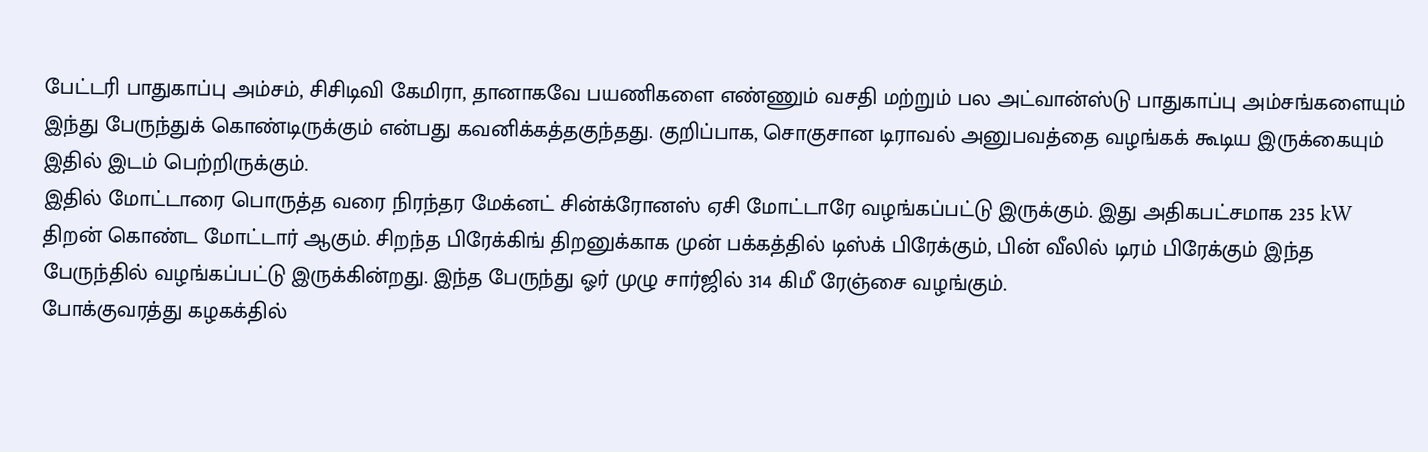பேட்டரி பாதுகாப்பு அம்சம், சிசிடிவி கேமிரா, தானாகவே பயணிகளை எண்ணும் வசதி மற்றும் பல அட்வான்ஸ்டு பாதுகாப்பு அம்சங்களையும் இந்து பேருந்துக் கொண்டிருக்கும் என்பது கவனிக்கத்தகுந்தது. குறிப்பாக, சொகுசான டிராவல் அனுபவத்தை வழங்கக் கூடிய இருக்கையும் இதில் இடம் பெற்றிருக்கும்.
இதில் மோட்டாரை பொருத்த வரை நிரந்தர மேக்னட் சின்க்ரோனஸ் ஏசி மோட்டாரே வழங்கப்பட்டு இருக்கும். இது அதிகபட்சமாக 235 kW திறன் கொண்ட மோட்டார் ஆகும். சிறந்த பிரேக்கிங் திறனுக்காக முன் பக்கத்தில் டிஸ்க் பிரேக்கும், பின் வீலில் டிரம் பிரேக்கும் இந்த பேருந்தில் வழங்கப்பட்டு இருக்கின்றது. இந்த பேருந்து ஓர் முழு சார்ஜில் 314 கிமீ ரேஞ்சை வழங்கும்.
போக்குவரத்து கழகக்தில்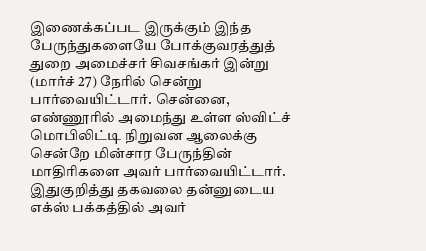இணைக்கப்பட இருக்கும் இந்த பேருந்துகளையே போக்குவரத்துத் துறை அமைச்சர் சிவசங்கர் இன்று (மார்ச் 27) நேரில் சென்று பார்வையிட்டார். சென்னை, எண்ணூரில் அமைந்து உள்ள ஸ்விட்ச் மொபிலிட்டி நிறுவன ஆலைக்கு சென்றே மின்சார பேருந்தின் மாதிரிகளை அவர் பார்வையிட்டார்.
இதுகுறித்து தகவலை தன்னுடைய எக்ஸ் பக்கத்தில் அவர்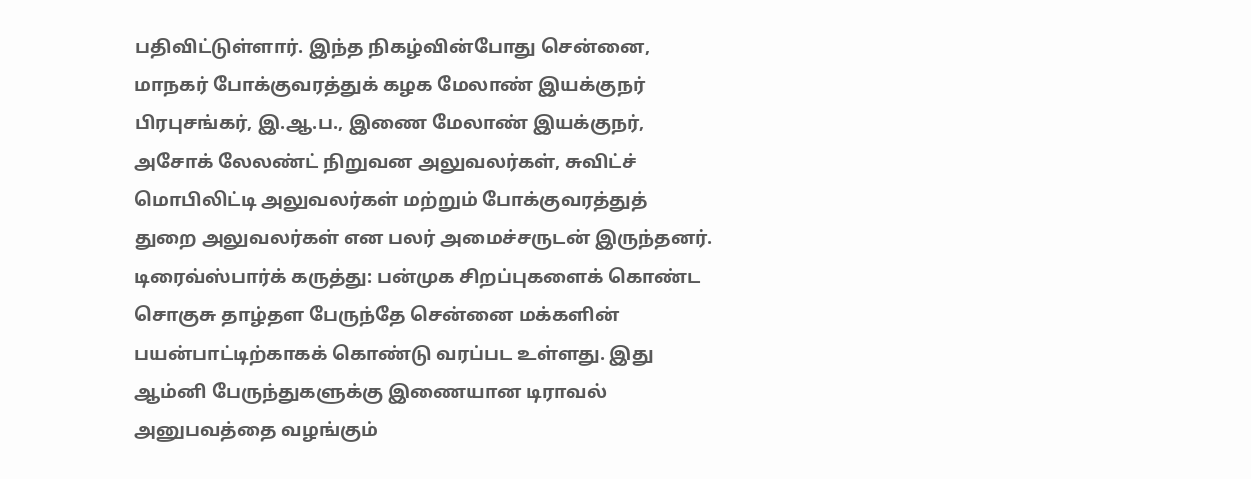பதிவிட்டுள்ளார். இந்த நிகழ்வின்போது சென்னை, மாநகர் போக்குவரத்துக் கழக மேலாண் இயக்குநர் பிரபுசங்கர், இ.ஆ.ப., இணை மேலாண் இயக்குநர், அசோக் லேலண்ட் நிறுவன அலுவலர்கள், சுவிட்ச் மொபிலிட்டி அலுவலர்கள் மற்றும் போக்குவரத்துத் துறை அலுவலர்கள் என பலர் அமைச்சருடன் இருந்தனர்.
டிரைவ்ஸ்பார்க் கருத்து: பன்முக சிறப்புகளைக் கொண்ட சொகுசு தாழ்தள பேருந்தே சென்னை மக்களின் பயன்பாட்டிற்காகக் கொண்டு வரப்பட உள்ளது. இது ஆம்னி பேருந்துகளுக்கு இணையான டிராவல் அனுபவத்தை வழங்கும்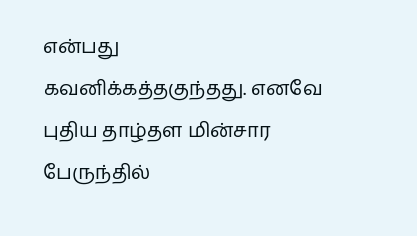என்பது கவனிக்கத்தகுந்தது. எனவே புதிய தாழ்தள மின்சார பேருந்தில்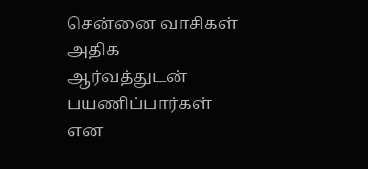சென்னை வாசிகள் அதிக ஆர்வத்துடன் பயணிப்பார்கள் என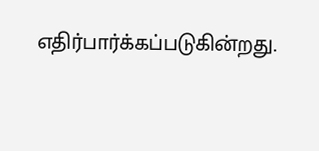எதிர்பார்க்கப்படுகின்றது.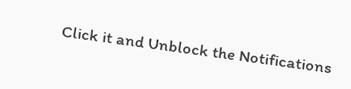Click it and Unblock the Notifications